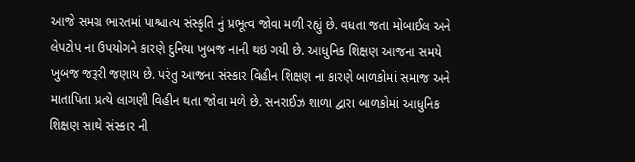આજે સમગ્ર ભારતમાં પાશ્ચાત્ય સંસ્કૃતિ નું પ્રભૂત્વ જોવા મળી રહ્યું છે. વધતા જતા મોબાઈલ અને લેપટોપ ના ઉપયોગને કારણે દુનિયા ખુબજ નાની થઇ ગયી છે. આધુનિક શિક્ષણ આજના સમયે ખુબજ જરૂરી જણાય છે. પરંતુ આજના સંસ્કાર વિહીન શિક્ષણ ના કારણે બાળકોમાં સમાજ અને માતાપિતા પ્રત્યે લાગણી વિહીન થતા જોવા મળે છે. સનરાઈઝ શાળા દ્વારા બાળકોમાં આધુનિક શિક્ષણ સાથે સંસ્કાર ની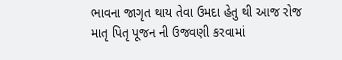ભાવના જાગૃત થાય તેવા ઉમદા હેતુ થી આજ રોજ માતૃ પિતૃ પૂજન ની ઉજવણી કરવામાં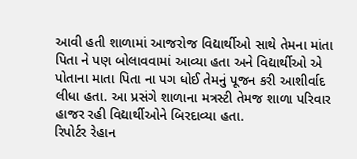આવી હતી શાળામાં આજરોજ વિદ્યાર્થીઓ સાથે તેમના માંતા પિતા ને પણ બોલાવવામાં આવ્યા હતા અને વિદ્યાર્થીઓ એ પોતાના માતા પિતા ના પગ ધોઈ તેમનું પૂજન કરી આશીર્વાદ લીધા હતા. આ પ્રસંગે શાળાના મત્રસ્ટી તેમજ શાળા પરિવાર હાજર રહી વિદ્યાર્થીઓને બિરદાવ્યા હતા.
રિપોર્ટર રેહાન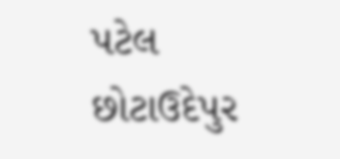પટેલ છોટાઉદેપુર